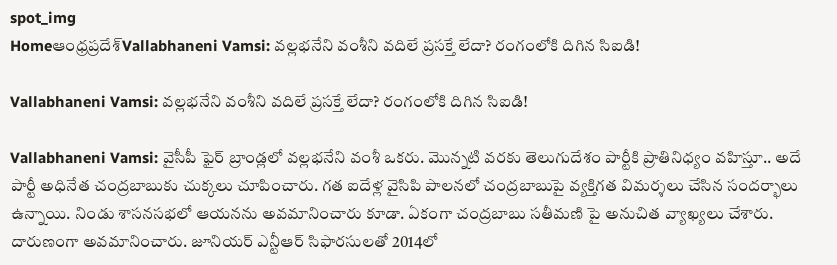spot_img
Homeఆంధ్రప్రదేశ్‌Vallabhaneni Vamsi: వల్లభనేని వంశీని వదిలే ప్రసక్తే లేదా? రంగంలోకి దిగిన సిఐడి!

Vallabhaneni Vamsi: వల్లభనేని వంశీని వదిలే ప్రసక్తే లేదా? రంగంలోకి దిగిన సిఐడి!

Vallabhaneni Vamsi: వైసీపీ ఫైర్ బ్రాండ్లలో వల్లభనేని వంశీ ఒకరు. మొన్నటి వరకు తెలుగుదేశం పార్టీకి ప్రాతినిధ్యం వహిస్తూ.. అదే పార్టీ అధినేత చంద్రబాబుకు చుక్కలు చూపించారు. గత ఐదేళ్ల వైసిపి పాలనలో చంద్రబాబుపై వ్యక్తిగత విమర్శలు చేసిన సందర్భాలు ఉన్నాయి. నిండు శాసనసభలో ఆయనను అవమానించారు కూడా. ఏకంగా చంద్రబాబు సతీమణి పై అనుచిత వ్యాఖ్యలు చేశారు. దారుణంగా అవమానించారు. జూనియర్ ఎన్టీఆర్ సిఫారసులతో 2014లో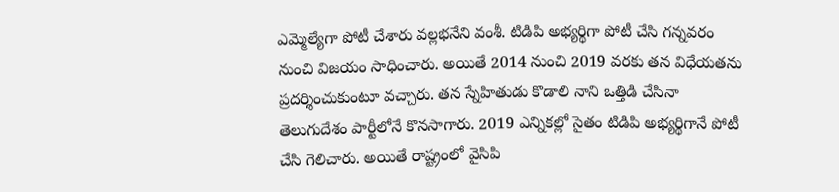ఎమ్మెల్యేగా పోటీ చేశారు వల్లభనేని వంశీ. టిడిపి అభ్యర్థిగా పోటీ చేసి గన్నవరం నుంచి విజయం సాధించారు. అయితే 2014 నుంచి 2019 వరకు తన విధేయతను ప్రదర్శించుకుంటూ వచ్చారు. తన స్నేహితుడు కొడాలి నాని ఒత్తిడి చేసినా తెలుగుదేశం పార్టీలోనే కొనసాగారు. 2019 ఎన్నికల్లో సైతం టిడిపి అభ్యర్థిగానే పోటీ చేసి గెలిచారు. అయితే రాష్ట్రంలో వైసిపి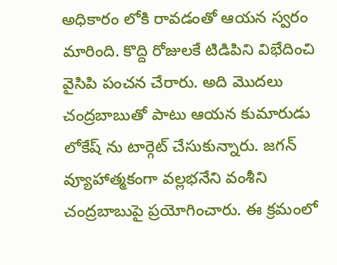అధికారం లోకి రావడంతో ఆయన స్వరం మారింది. కొద్ది రోజులకే టిడిపిని విభేదించి వైసిపి పంచన చేరారు. అది మొదలు చంద్రబాబుతో పాటు ఆయన కుమారుడు లోకేష్ ను టార్గెట్ చేసుకున్నారు. జగన్ వ్యూహాత్మకంగా వల్లభనేని వంశీని చంద్రబాబుపై ప్రయోగించారు. ఈ క్రమంలో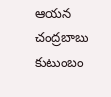ఆయన చంద్రబాబు కుటుంబం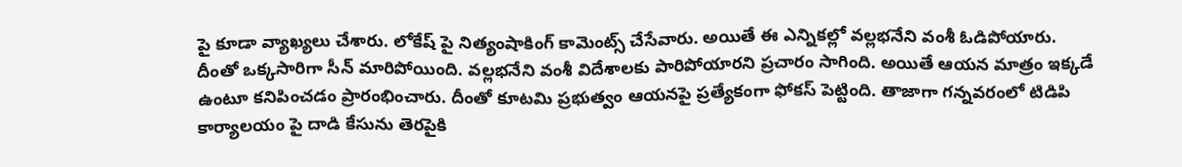పై కూడా వ్యాఖ్యలు చేశారు. లోకేష్ పై నిత్యంషాకింగ్ కామెంట్స్ చేసేవారు. అయితే ఈ ఎన్నికల్లో వల్లభనేని వంశీ ఓడిపోయారు. దీంతో ఒక్కసారిగా సీన్ మారిపోయింది. వల్లభనేని వంశీ విదేశాలకు పారిపోయారని ప్రచారం సాగింది. అయితే ఆయన మాత్రం ఇక్కడే ఉంటూ కనిపించడం ప్రారంభించారు. దీంతో కూటమి ప్రభుత్వం ఆయనపై ప్రత్యేకంగా ఫోకస్ పెట్టింది. తాజాగా గన్నవరంలో టిడిపి కార్యాలయం పై దాడి కేసును తెరపైకి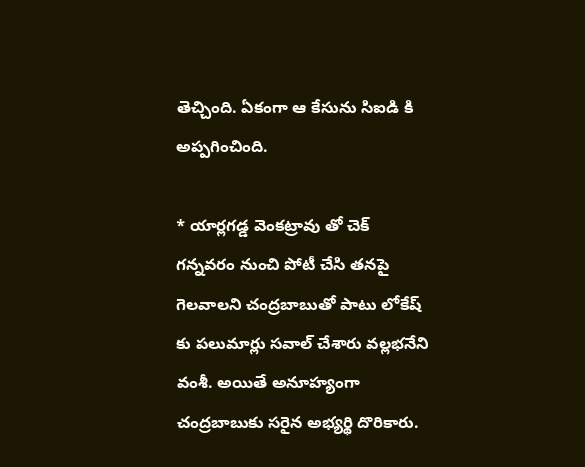తెచ్చింది. ఏకంగా ఆ కేసును సిఐడి కి అప్పగించింది.

* యార్లగడ్డ వెంకట్రావు తో చెక్
గన్నవరం నుంచి పోటీ చేసి తనపై గెలవాలని చంద్రబాబుతో పాటు లోకేష్ కు పలుమార్లు సవాల్ చేశారు వల్లభనేని వంశీ. అయితే అనూహ్యంగా చంద్రబాబుకు సరైన అభ్యర్థి దొరికారు.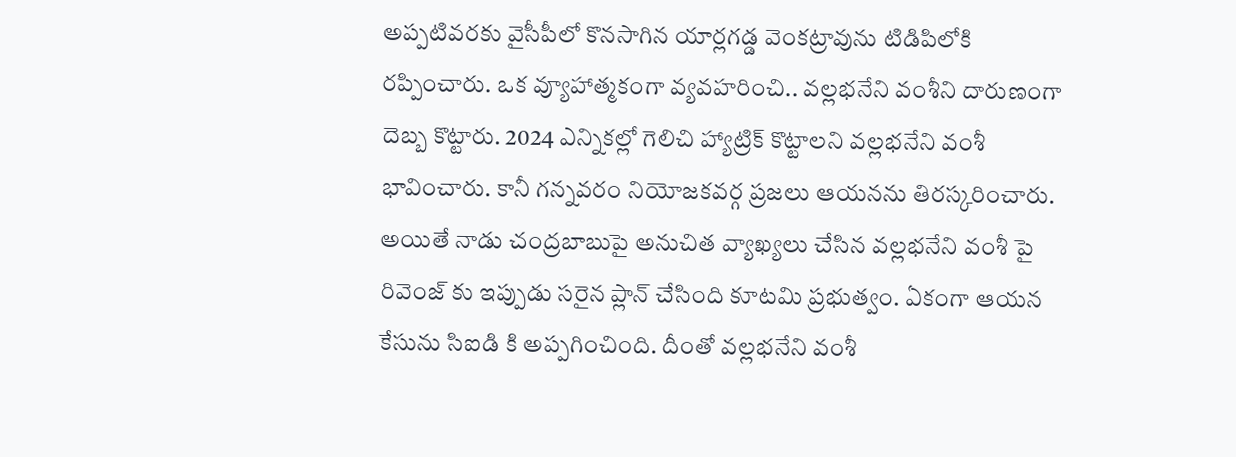అప్పటివరకు వైసీపీలో కొనసాగిన యార్లగడ్డ వెంకట్రావును టిడిపిలోకి రప్పించారు. ఒక వ్యూహాత్మకంగా వ్యవహరించి.. వల్లభనేని వంశీని దారుణంగా దెబ్బ కొట్టారు. 2024 ఎన్నికల్లో గెలిచి హ్యాట్రిక్ కొట్టాలని వల్లభనేని వంశీ భావించారు. కానీ గన్నవరం నియోజకవర్గ ప్రజలు ఆయనను తిరస్కరించారు. అయితే నాడు చంద్రబాబుపై అనుచిత వ్యాఖ్యలు చేసిన వల్లభనేని వంశీ పై రివెంజ్ కు ఇప్పుడు సరైన ప్లాన్ చేసింది కూటమి ప్రభుత్వం. ఏకంగా ఆయన కేసును సిఐడి కి అప్పగించింది. దీంతో వల్లభనేని వంశీ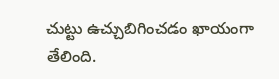చుట్టు ఉచ్చుబిగించడం ఖాయంగా తేలింది.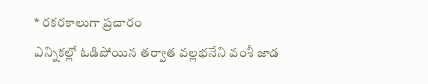* రకరకాలుగా ప్రచారం
ఎన్నికల్లో ఓడిపోయిన తర్వాత వల్లభనేని వంశీ జాడ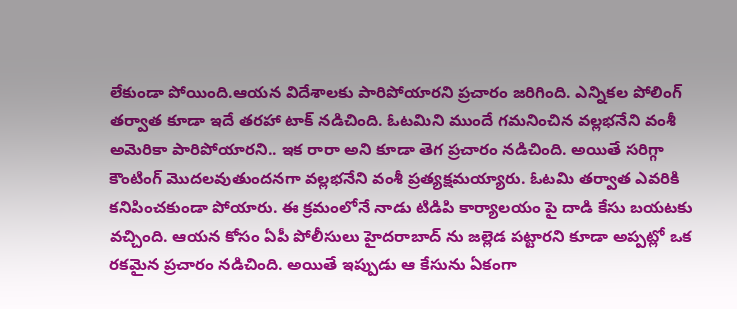లేకుండా పోయింది.ఆయన విదేశాలకు పారిపోయారని ప్రచారం జరిగింది. ఎన్నికల పోలింగ్ తర్వాత కూడా ఇదే తరహా టాక్ నడిచింది. ఓటమిని ముందే గమనించిన వల్లభనేని వంశీ అమెరికా పారిపోయారని.. ఇక రారా అని కూడా తెగ ప్రచారం నడిచింది. అయితే సరిగ్గా కౌంటింగ్ మొదలవుతుందనగా వల్లభనేని వంశీ ప్రత్యక్షమయ్యారు. ఓటమి తర్వాత ఎవరికి కనిపించకుండా పోయారు. ఈ క్రమంలోనే నాడు టిడిపి కార్యాలయం పై దాడి కేసు బయటకు వచ్చింది. ఆయన కోసం ఏపీ పోలీసులు హైదరాబాద్ ను జల్లెడ పట్టారని కూడా అప్పట్లో ఒక రకమైన ప్రచారం నడిచింది. అయితే ఇప్పుడు ఆ కేసును ఏకంగా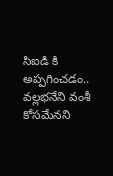సిఐడి కి అప్పగించడం.. వల్లభనేని వంశీ కోసమేనని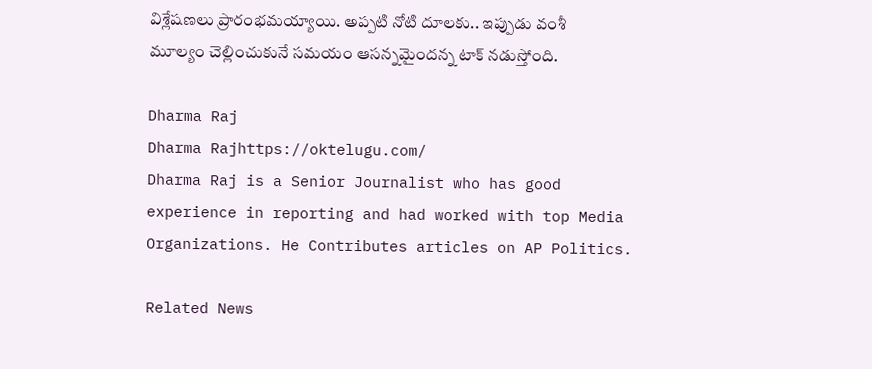విశ్లేషణలు ప్రారంభమయ్యాయి. అప్పటి నోటి దూలకు.. ఇప్పుడు వంశీ మూల్యం చెల్లించుకునే సమయం ఆసన్నమైందన్న టాక్ నడుస్తోంది.

Dharma Raj
Dharma Rajhttps://oktelugu.com/
Dharma Raj is a Senior Journalist who has good experience in reporting and had worked with top Media Organizations. He Contributes articles on AP Politics.

Related News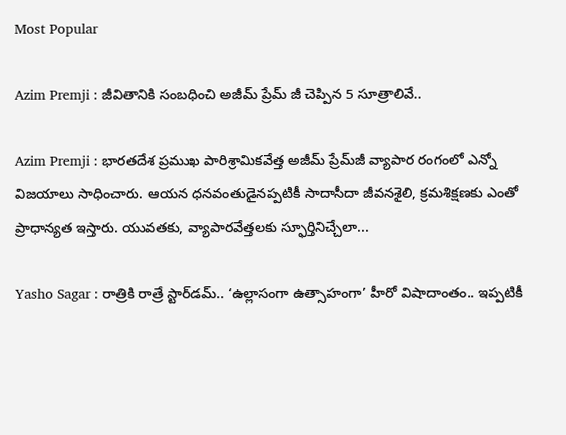Most Popular

Azim Premji : జీవితానికి సంబధించి అజీమ్ ప్రేమ్ జీ చెప్పిన 5 సూత్రాలివే..

Azim Premji : భారతదేశ ప్రముఖ పారిశ్రామికవేత్త అజీమ్ ప్రేమ్‌జీ వ్యాపార రంగంలో ఎన్నో విజయాలు సాధించారు. ఆయన ధనవంతుడైనప్పటికీ సాదాసీదా జీవనశైలి, క్రమశిక్షణకు ఎంతో ప్రాధాన్యత ఇస్తారు. యువతకు, వ్యాపారవేత్తలకు స్ఫూర్తినిచ్చేలా...

Yasho Sagar : రాత్రికి రాత్రే స్టార్‌డమ్.. ‘ఉల్లాసంగా ఉత్సాహంగా’ హీరో విషాదాంతం.. ఇప్పటికీ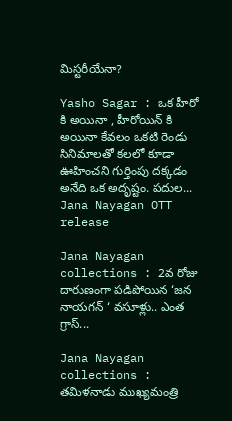మిస్టరీయేనా?

Yasho Sagar : ఒక హీరో కి అయినా , హీరోయిన్ కి అయినా కేవలం ఒకటి రెండు సినిమాలతో కలలో కూడా ఊహించని గుర్తింపు దక్కడం అనేది ఒక అదృష్టం. పదుల...
Jana Nayagan OTT release

Jana Nayagan collections : 2వ రోజు దారుణంగా పడిపోయిన ‘జన నాయగన్ ‘ వసూళ్లు.. ఎంత గ్రాస్...

Jana Nayagan collections : తమిళనాడు ముఖ్యమంత్రి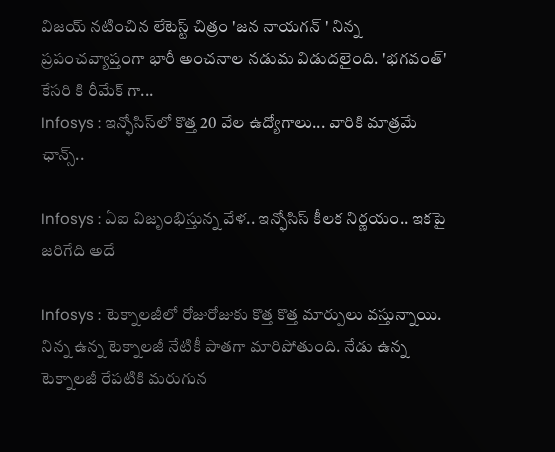విజయ్ నటించిన లేటెస్ట్ చిత్రం 'జన నాయగన్ ' నిన్న ప్రపంచవ్యాప్తంగా భారీ అంచనాల నడుమ విడుదలైంది. 'భగవంత్' కేసరి కి రీమేక్ గా...
Infosys : ఇన్ఫోసిస్‌లో కొత్త 20 వేల ఉద్యోగాలు... వారికి మాత్రమే ఛాన్స్‌..

Infosys : ఏఐ విజృంభిస్తున్న వేళ.. ఇన్ఫోసిస్ కీలక నిర్ణయం.. ఇకపై జరిగేది అదే

Infosys : టెక్నాలజీలో రోజురోజుకు కొత్త కొత్త మార్పులు వస్తున్నాయి. నిన్న ఉన్న టెక్నాలజీ నేటికీ పాతగా మారిపోతుంది. నేడు ఉన్న టెక్నాలజీ రేపటికి మరుగున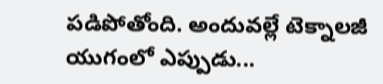పడిపోతోంది. అందువల్లే టెక్నాలజీ యుగంలో ఎప్పుడు...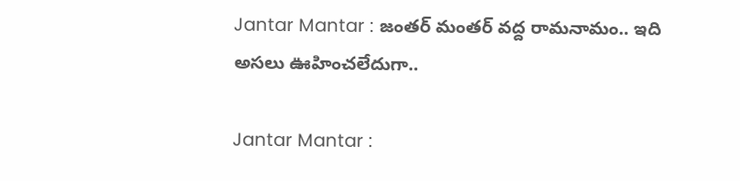Jantar Mantar : జంతర్ మంతర్ వద్ద రామనామం.. ఇది అసలు ఊహించలేదుగా..

Jantar Mantar :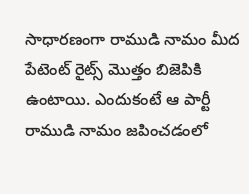సాధారణంగా రాముడి నామం మీద పేటెంట్ రైట్స్ మొత్తం బిజెపికి ఉంటాయి. ఎందుకంటే ఆ పార్టీ రాముడి నామం జపించడంలో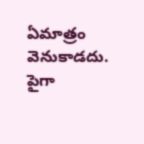ఏమాత్రం వెనుకాడదు. పైగా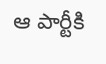ఆ పార్టీకి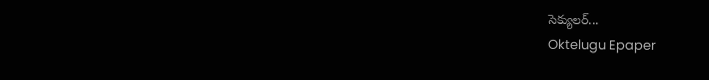సెక్యులర్...
Oktelugu Epaper